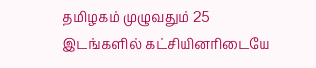தமிழகம் முழுவதும் 25 இடங்களில் கட்சியினரிடையே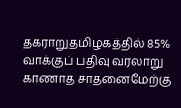தகராறுதமிழகத்தில் 85% வாக்குப் பதிவு வரலாறு காணாத சாதனைமேற்கு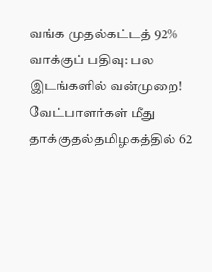வங்க முதல்கட்டத் 92% வாக்குப் பதிவு: பல இடங்களில் வன்முறை! வேட்பாளர்கள் மீது தாக்குதல்தமிழகத்தில் 62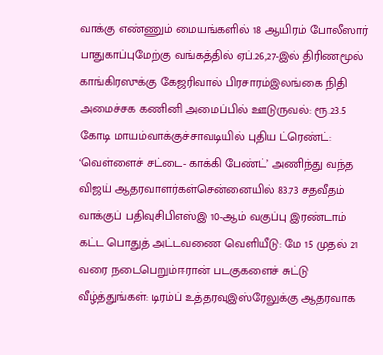வாக்கு எண்ணும் மையங்களில் 18 ஆயிரம் போலீஸார் பாதுகாப்புமேற்கு வங்கத்தில் ஏப்.26,27-இல் திரிணமூல் காங்கிரஸுக்கு கேஜரிவால் பிரசாரம்இலங்கை நிதி அமைச்சக கணினி அமைப்பில் ஊடுருவல்: ரூ.23.5 கோடி மாயம்வாக்குச்சாவடியில் புதிய ட்ரெண்ட்: ‘வெள்ளைச் சட்டை- காக்கி பேண்ட்’ அணிந்து வந்த விஜய் ஆதரவாளர்கள்சென்னையில் 83.73 சதவீதம் வாக்குப் பதிவுசிபிஎஸ்இ 10-ஆம் வகுப்பு இரண்டாம் கட்ட பொதுத் அட்டவணை வெளியீடு: மே 15 முதல் 21 வரை நடைபெறும்ஈரான் படகுகளைச் சுட்டு வீழ்த்துங்கள்: டிரம்ப் உத்தரவுஇஸ்ரேலுக்கு ஆதரவாக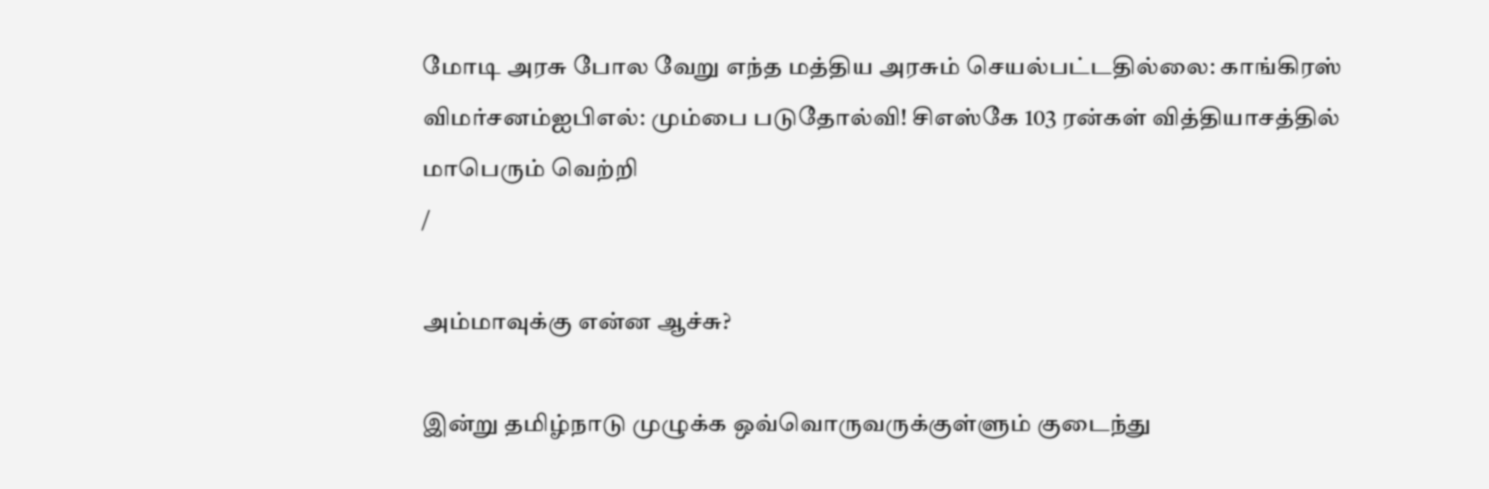மோடி அரசு போல வேறு எந்த மத்திய அரசும் செயல்பட்டதில்லை: காங்கிரஸ் விமர்சனம்ஐபிஎல்: மும்பை படுதோல்வி! சிஎஸ்கே 103 ரன்கள் வித்தியாசத்தில் மாபெரும் வெற்றி
/

அம்மாவுக்கு என்ன ஆச்சு?

இன்று தமிழ்நாடு முழுக்க ஒவ்வொருவருக்குள்ளும் குடைந்து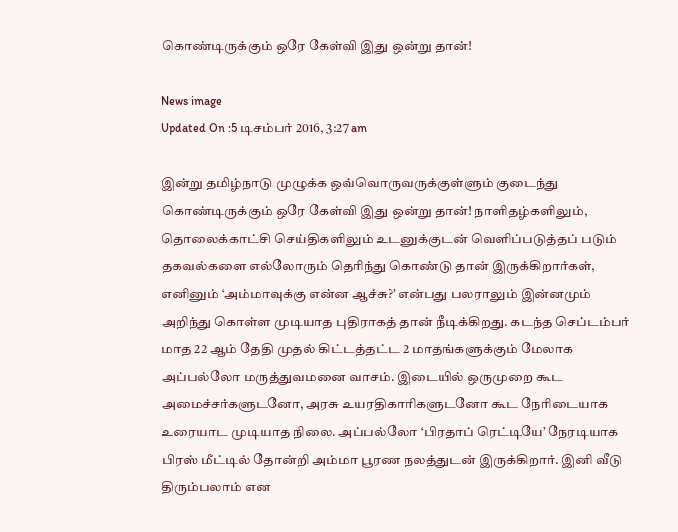கொண்டிருக்கும் ஒரே கேள்வி இது ஒன்று தான்!

News image
Updated On :5 டிசம்பர் 2016, 3:27 am

இன்று தமிழ்நாடு முழுக்க ஒவ்வொருவருக்குள்ளும் குடைந்து கொண்டிருக்கும் ஒரே கேள்வி இது ஒன்று தான்! நாளிதழ்களிலும், தொலைக்காட்சி செய்திகளிலும் உடனுக்குடன் வெளிப்படுத்தப் படும் தகவல்களை எல்லோரும் தெரிந்து கொண்டு தான் இருக்கிறார்கள், எனினும் ‘அம்மாவுக்கு என்ன ஆச்சு?’ என்பது பலராலும் இன்னமும் அறிந்து கொள்ள முடியாத புதிராகத் தான் நீடிக்கிறது. கடந்த செப்டம்பர் மாத 22 ஆம் தேதி முதல் கிட்டத்தட்ட 2 மாதங்களுக்கும் மேலாக அப்பல்லோ மருத்துவமனை வாசம். இடையில் ஒருமுறை கூட அமைச்சர்களுடனோ, அரசு உயரதிகாரிகளுடனோ கூட நேரிடையாக உரையாட முடியாத நிலை. அப்பல்லோ ‘பிரதாப் ரெட்டியே’ நேரடியாக பிரஸ் மீட்டில் தோன்றி அம்மா பூரண நலத்துடன் இருக்கிறார். இனி வீடு திரும்பலாம் என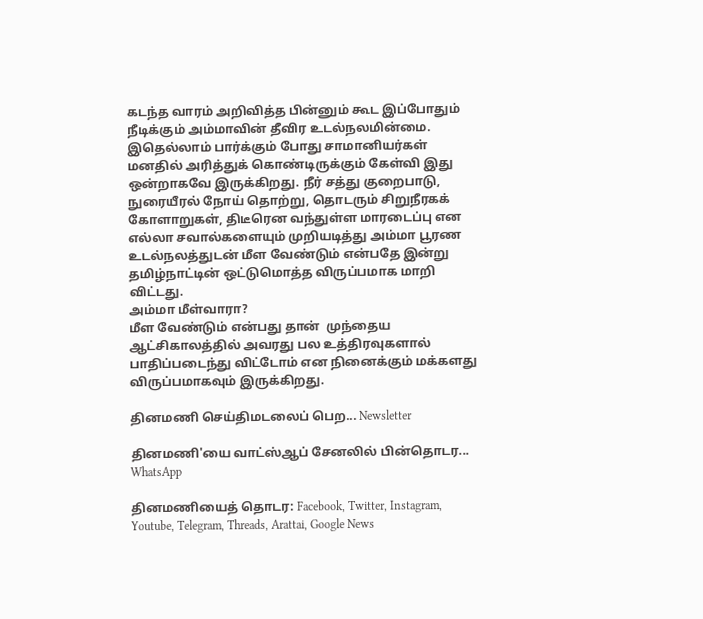கடந்த வாரம் அறிவித்த பின்னும் கூட இப்போதும் நீடிக்கும் அம்மாவின் தீவிர உடல்நலமின்மை. இதெல்லாம் பார்க்கும் போது சாமானியர்கள் மனதில் அரித்துக் கொண்டிருக்கும் கேள்வி இது ஒன்றாகவே இருக்கிறது. நீர் சத்து குறைபாடு, நுரையீரல் நோய் தொற்று, தொடரும் சிறுநீரகக் கோளாறுகள், திடீரென வந்துள்ள மாரடைப்பு என எல்லா சவால்களையும் முறியடித்து அம்மா பூரண உடல்நலத்துடன் மீள வேண்டும் என்பதே இன்று தமிழ்நாட்டின் ஒட்டுமொத்த விருப்பமாக மாறி விட்டது.
அம்மா மீள்வாரா?
மீள வேண்டும் என்பது தான்  முந்தைய ஆட்சிகாலத்தில் அவரது பல உத்திரவுகளால் பாதிப்படைந்து விட்டோம் என நினைக்கும் மக்களது விருப்பமாகவும் இருக்கிறது.

தினமணி செய்திமடலைப் பெற... Newsletter

தினமணி'யை வாட்ஸ்ஆப் சேனலில் பின்தொடர... WhatsApp

தினமணியைத் தொடர: Facebook, Twitter, Instagram, Youtube, Telegram, Threads, Arattai, Google News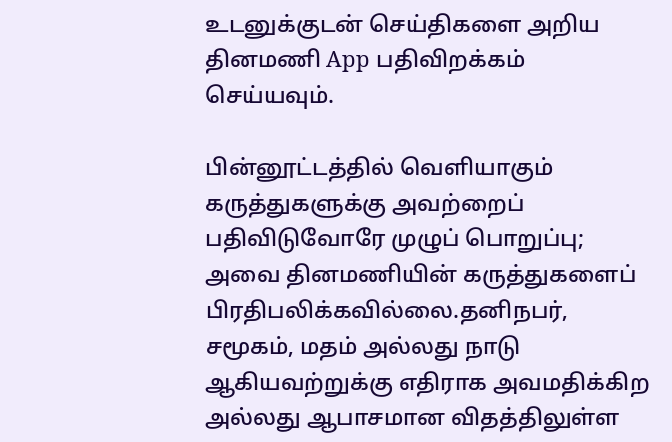உடனுக்குடன் செய்திகளை அறிய தினமணி App பதிவிறக்கம் செய்யவும்.

பின்னூட்டத்தில் வெளியாகும் கருத்துகளுக்கு அவற்றைப் பதிவிடுவோரே முழுப் பொறுப்பு; அவை தினமணியின் கருத்துகளைப் பிரதிபலிக்கவில்லை.தனிநபர், சமூகம், மதம் அல்லது நாடு ஆகியவற்றுக்கு எதிராக அவமதிக்கிற அல்லது ஆபாசமான விதத்திலுள்ள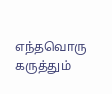எந்தவொரு கருத்தும்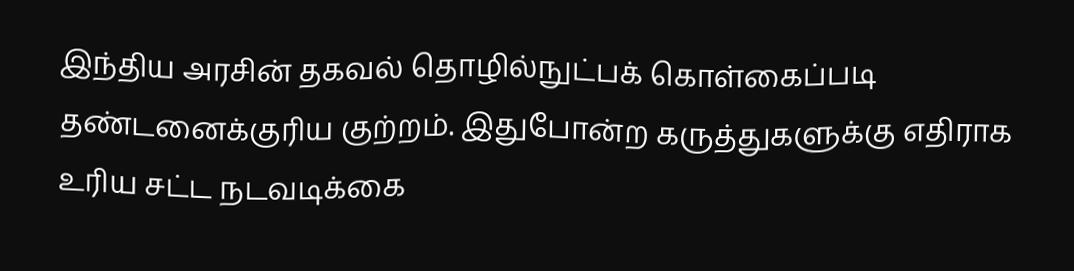இந்திய அரசின் தகவல் தொழில்நுட்பக் கொள்கைப்படி தண்டனைக்குரிய குற்றம். இதுபோன்ற கருத்துகளுக்கு எதிராக உரிய சட்ட நடவடிக்கை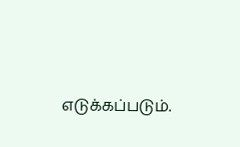எடுக்கப்படும்.